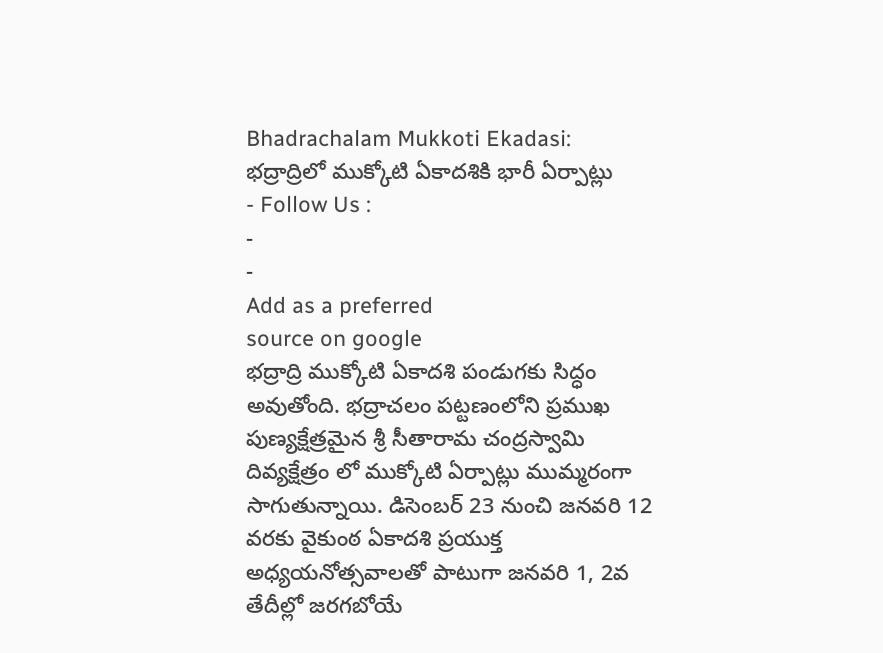Bhadrachalam Mukkoti Ekadasi: భద్రాద్రిలో ముక్కోటి ఏకాదశికి భారీ ఏర్పాట్లు
- Follow Us :
-
-
Add as a preferred
source on google
భద్రాద్రి ముక్కోటి ఏకాదశి పండుగకు సిద్ధం అవుతోంది. భద్రాచలం పట్టణంలోని ప్రముఖ పుణ్యక్షేత్రమైన శ్రీ సీతారామ చంద్రస్వామి దివ్యక్షేత్రం లో ముక్కోటి ఏర్పాట్లు ముమ్మరంగా సాగుతున్నాయి. డిసెంబర్ 23 నుంచి జనవరి 12 వరకు వైకుంఠ ఏకాదశి ప్రయుక్త అధ్యయనోత్సవాలతో పాటుగా జనవరి 1, 2వ తేదీల్లో జరగబోయే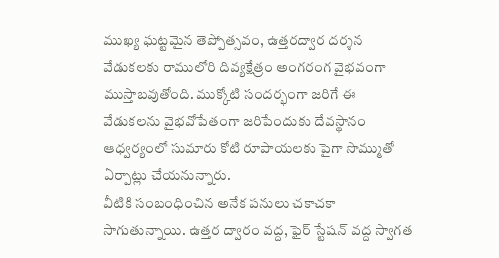ముఖ్య ఘట్టమైన తెప్పోత్సవం, ఉత్తరద్వార దర్శన వేడుకలకు రాములోరి దివ్యక్షేత్రం అంగరంగ వైభవంగా ముస్తాబవుతోంది. ముక్కోటి సందర్భంగా జరిగే ఈ వేడుకలను వైభవోపేతంగా జరిపేందుకు దేవస్థానం ఆధ్వర్యంలో సుమారు కోటి రూపాయలకు పైగా సొమ్ముతో ఏర్పాట్లు చేయనున్నారు.
వీటికి సంబంధించిన అనేక పనులు చకాచకా సాగుతున్నాయి. ఉత్తర ద్వారం వద్ద, ఫైర్ స్టేషన్ వద్ద స్వాగత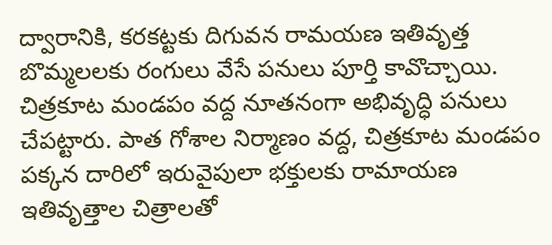ద్వారానికి, కరకట్టకు దిగువన రామయణ ఇతివృత్త బొమ్మలలకు రంగులు వేసే పనులు పూర్తి కావొచ్చాయి. చిత్రకూట మండపం వద్ద నూతనంగా అభివృద్ధి పనులు చేపట్టారు. పాత గోశాల నిర్మాణం వద్ద, చిత్రకూట మండపం పక్కన దారిలో ఇరువైపులా భక్తులకు రామాయణ ఇతివృత్తాల చిత్రాలతో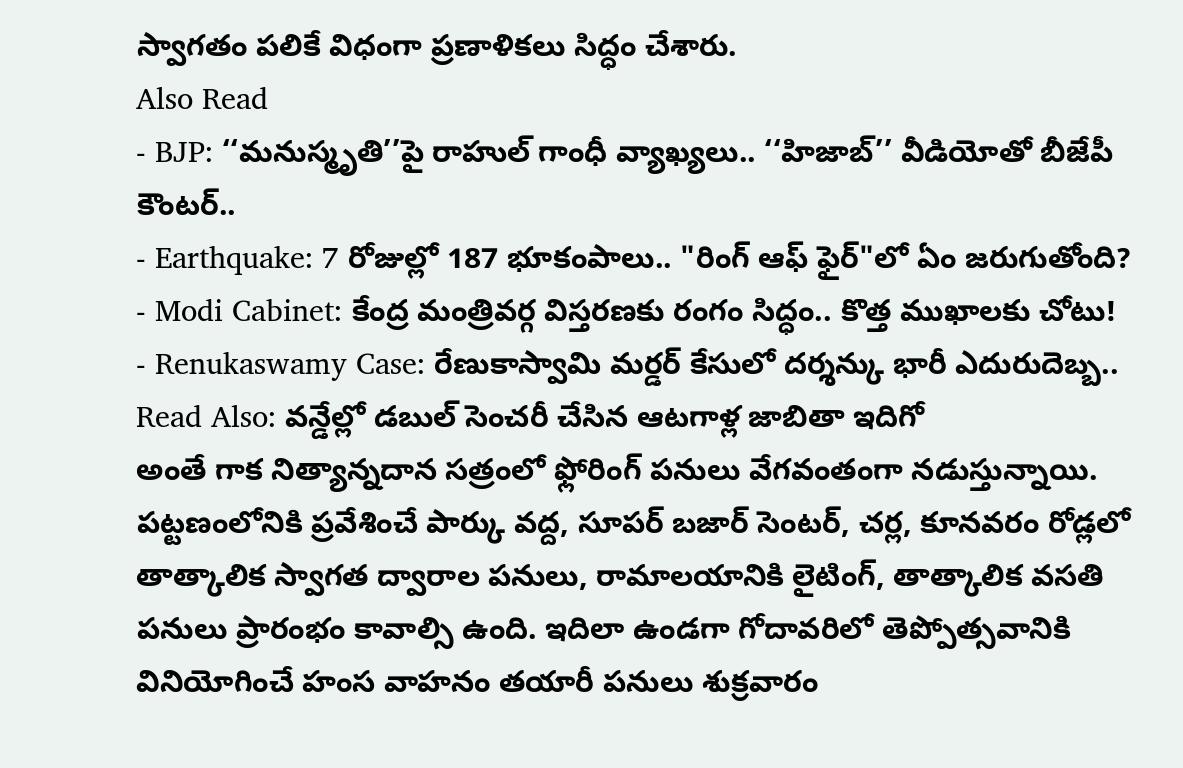స్వాగతం పలికే విధంగా ప్రణాళికలు సిద్ధం చేశారు.
Also Read
- BJP: ‘‘మనుస్మృతి’’పై రాహుల్ గాంధీ వ్యాఖ్యలు.. ‘‘హిజాబ్’’ వీడియోతో బీజేపీ కౌంటర్..
- Earthquake: 7 రోజుల్లో 187 భూకంపాలు.. "రింగ్ ఆఫ్ ఫైర్"లో ఏం జరుగుతోంది?
- Modi Cabinet: కేంద్ర మంత్రివర్గ విస్తరణకు రంగం సిద్ధం.. కొత్త ముఖాలకు చోటు!
- Renukaswamy Case: రేణుకాస్వామి మర్డర్ కేసులో దర్శన్కు భారీ ఎదురుదెబ్బ..
Read Also: వన్డేల్లో డబుల్ సెంచరీ చేసిన ఆటగాళ్ల జాబితా ఇదిగో
అంతే గాక నిత్యాన్నదాన సత్రంలో ఫ్లోరింగ్ పనులు వేగవంతంగా నడుస్తున్నాయి. పట్టణంలోనికి ప్రవేశించే పార్కు వద్ద, సూపర్ బజార్ సెంటర్, చర్ల, కూనవరం రోడ్లలో తాత్కాలిక స్వాగత ద్వారాల పనులు, రామాలయానికి లైటింగ్, తాత్కాలిక వసతి పనులు ప్రారంభం కావాల్సి ఉంది. ఇదిలా ఉండగా గోదావరిలో తెప్పోత్సవానికి వినియోగించే హంస వాహనం తయారీ పనులు శుక్రవారం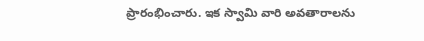ప్రారంభించారు. ఇక స్వామి వారి అవతారాలను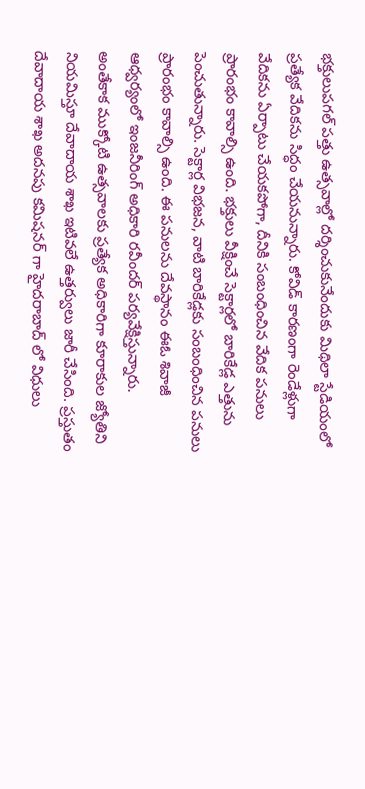భక్తులుపగల్ పత్తు ఉత్సవాల్లో దర్శించుకునేందుకు మిథిలా స్టేడియంలో ప్రత్యేక వేదికను సిద్ధం చేయనున్నారు. కోవిడ్ కారణంగా రెండేళ్లుగా వేదికను ఏర్పాటు చేయకపోగా, దీనికి సంబంధించిన వేదిక పనులు ప్రారంభం కావాల్సి ఉంది. భక్తులు వీక్షించే సెక్టార్లలో బారికేడ్ల ఎత్తును పెంచుతున్నారు. సెక్టార్ల విభజన, వాటి బారికేడ్లకు సంబంధించిన పనులు ప్రారంభం కావాల్సి ఉంది. ఈ పనులను దేవస్థానం ఈఓ శివాజీ ఆధ్వర్యంలో ఇంజనీరింగ్ అధికారి రవీందర్ పర్యవేక్షిస్తున్నారు.
అంతేకాక ముక్కోటి ఉత్సవాలకు ప్రత్యేక అధికారిగా కూరాకుల జ్యోతిని నియమిస్తూ దేవాదాయ శాఖ ఇటివలే ఉత్తర్వులు జారీ చేసింది. ప్రస్తుతం దేవాదాయ శాఖ అదనపు కమిషనర్ గా హైదరాబాద్ లో విధులు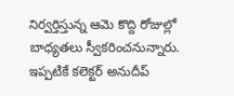నిర్వర్తిస్తున్న ఆమె కొద్ది రోజుల్లో బాధ్యతలు స్వీకరించనున్నారు. ఇప్పటికే కలెక్టర్ అనుదీప్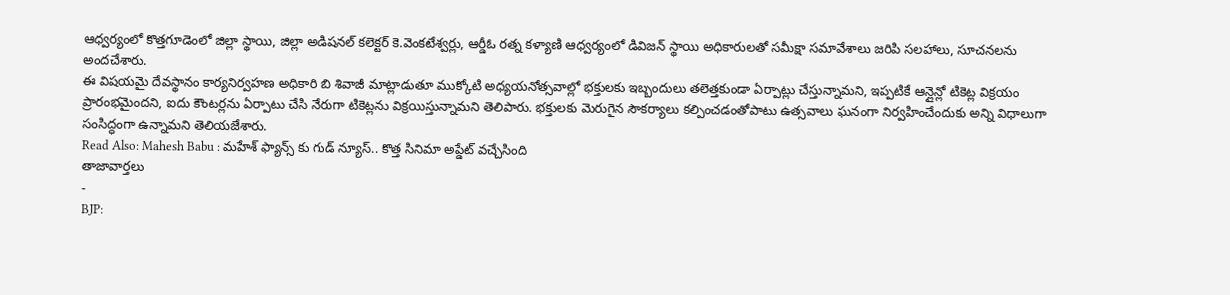ఆధ్వర్యంలో కొత్తగూడెంలో జిల్లా స్థాయి, జిల్లా అడిషనల్ కలెక్టర్ కె.వెంకటేశ్వర్లు, ఆర్డీఓ రత్న కళ్యాణి ఆధ్వర్యంలో డివిజన్ స్థాయి అధికారులతో సమీక్షా సమావేశాలు జరిపి సలహాలు, సూచనలను అందచేశారు.
ఈ విషయమై దేవస్థానం కార్యనిర్వహణ అధికారి బి శివాజీ మాట్లాడుతూ ముక్కోటి అధ్యయనోత్సవాల్లో భక్తులకు ఇబ్బందులు తలెత్తకుండా ఏర్పాట్లు చేస్తున్నామని, ఇప్పటికే ఆన్లైన్లో టికెట్ల విక్రయం ప్రారంభమైందని, ఐదు కౌంటర్లను ఏర్పాటు చేసి నేరుగా టికెట్లను విక్రయిస్తున్నామని తెలిపారు. భక్తులకు మెరుగైన సౌకర్యాలు కల్పించడంతోపాటు ఉత్సవాలు ఘనంగా నిర్వహించేందుకు అన్ని విధాలుగా సంసిద్ధంగా ఉన్నామని తెలియజేశారు.
Read Also: Mahesh Babu : మహేశ్ ఫ్యాన్స్ కు గుడ్ న్యూస్.. కొత్త సినిమా అప్డేట్ వచ్చేసింది
తాజావార్తలు
-
BJP: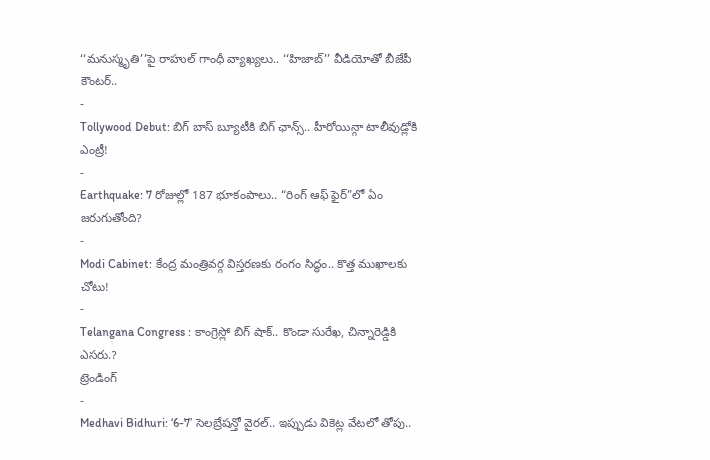‘‘మనుస్మృతి’’పై రాహుల్ గాంధీ వ్యాఖ్యలు.. ‘‘హిజాబ్’’ వీడియోతో బీజేపీ కౌంటర్..
-
Tollywood Debut: బిగ్ బాస్ బ్యూటీకి బిగ్ ఛాన్స్.. హీరోయిన్గా టాలీవుడ్లోకి ఎంట్రీ!
-
Earthquake: 7 రోజుల్లో 187 భూకంపాలు.. “రింగ్ ఆఫ్ ఫైర్”లో ఏం జరుగుతోంది?
-
Modi Cabinet: కేంద్ర మంత్రివర్గ విస్తరణకు రంగం సిద్ధం.. కొత్త ముఖాలకు చోటు!
-
Telangana Congress : కాంగ్రెస్లో బిగ్ షాక్.. కొండా సురేఖ, చిన్నారెడ్డికి ఎసరు.?
ట్రెండింగ్
-
Medhavi Bidhuri: ‘6-7’ సెలబ్రేషన్తో వైరల్.. ఇప్పుడు వికెట్ల వేటలో తోపు..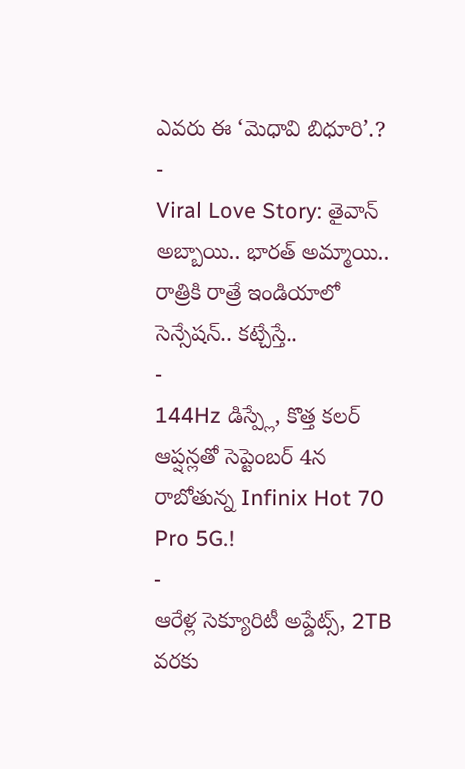ఎవరు ఈ ‘మెధావి బిధూరి’.?
-
Viral Love Story: తైవాన్ అబ్బాయి.. భారత్ అమ్మాయి.. రాత్రికి రాత్రే ఇండియాలో సెన్సేషన్.. కట్చేస్తే..
-
144Hz డిస్ప్లే, కొత్త కలర్ ఆప్షన్లతో సెప్టెంబర్ 4న రాబోతున్న Infinix Hot 70 Pro 5G.!
-
ఆరేళ్ల సెక్యూరిటీ అప్డేట్స్, 2TB వరకు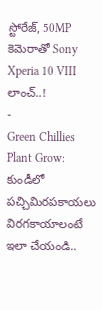స్టోరేజ్, 50MP కెమెరాతో Sony Xperia 10 VIII లాంచ్..!
-
Green Chillies Plant Grow: కుండీలో పచ్చిమిరపకాయలు విరగకాయాలంటే ఇలా చేయండి..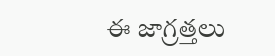ఈ జాగ్రత్తలు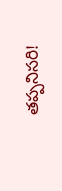తప్పనిసరి!